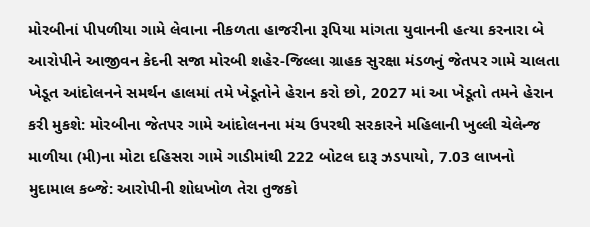મોરબીનાં પીપળીયા ગામે લેવાના નીકળતા હાજરીના રૂપિયા માંગતા યુવાનની હત્યા કરનારા બે આરોપીને આજીવન કેદની સજા મોરબી શહેર-જિલ્લા ગ્રાહક સુરક્ષા મંડળનું જેતપર ગામે ચાલતા ખેડૂત આંદોલનને સમર્થન હાલમાં તમે ખેડૂતોને હેરાન કરો છો, 2027 માં આ ખેડૂતો તમને હેરાન કરી મુકશે: મોરબીના જેતપર ગામે આંદોલનના મંચ ઉપરથી સરકારને મહિલાની ખુલ્લી ચેલેન્જ માળીયા (મી)ના મોટા દહિસરા ગામે ગાડીમાંથી 222 બોટલ દારૂ ઝડપાયો, 7.03 લાખનો મુદામાલ કબ્જે: આરોપીની શોધખોળ તેરા તુજકો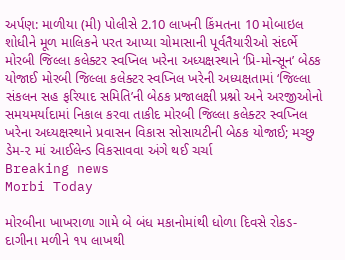અર્પણ: માળીયા (મી) પોલીસે 2.10 લાખની કિંમતના 10 મોબાઇલ શોધીને મૂળ માલિકને પરત આપ્યા ચોમાસાની પૂર્વતૈયારીઓ સંદર્ભે મોરબી જિલ્લા કલેક્ટર સ્વપ્નિલ ખરેના અધ્યક્ષસ્થાને ‘પ્રિ-મોન્સૂન’ બેઠક યોજાઈ મોરબી જિલ્લા કલેક્ટર સ્વપ્નિલ ખરેની અધ્યક્ષતામાં ‘જિલ્લા સંકલન સહ ફરિયાદ સમિતિ’ની બેઠક પ્રજાલક્ષી પ્રશ્નો અને અરજીઓનો સમયમર્યાદામાં નિકાલ કરવા તાકીદ મોરબી જિલ્લા કલેક્ટર સ્વપ્નિલ ખરેના અધ્યક્ષસ્થાને પ્રવાસન વિકાસ સોસાયટીની બેઠક યોજાઈ; મચ્છુ ડેમ-૨ માં આઈલેન્ડ વિકસાવવા અંગે થઈ ચર્ચા
Breaking news
Morbi Today

મોરબીના ખાખરાળા ગામે બે બંધ મકાનોમાંથી ધોળા દિવસે રોકડ-દાગીના મળીને ૧૫ લાખથી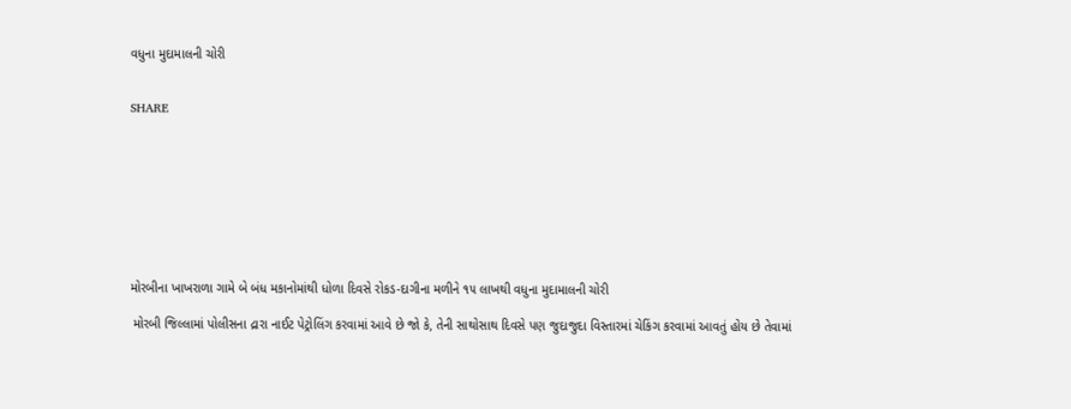વધુના મુદામાલની ચોરી


SHARE









મોરબીના ખાખરાળા ગામે બે બંધ મકાનોમાંથી ધોળા દિવસે રોકડ-દાગીના મળીને ૧૫ લાખથી વધુના મુદામાલની ચોરી

 મોરબી જિલ્લામાં પોલીસના દ્રારા નાઈટ પેટ્રોલિંગ કરવામાં આવે છે જો કે, તેની સાથોસાથ દિવસે પણ જુદાજુદા વિસ્તારમાં ચેકિંગ કરવામાં આવતું હોય છે તેવામાં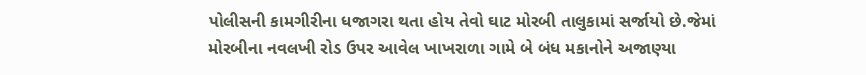પોલીસની કામગીરીના ધજાગરા થતા હોય તેવો ઘાટ મોરબી તાલુકામાં સર્જાયો છે.જેમાં મોરબીના નવલખી રોડ ઉપર આવેલ ખાખરાળા ગામે બે બંધ મકાનોને અજાણ્યા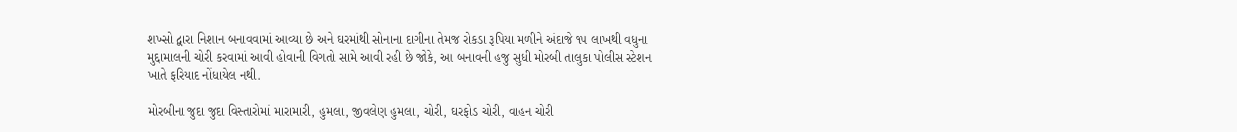શખ્સો દ્વારા નિશાન બનાવવામાં આવ્યા છે અને ઘરમાંથી સોનાના દાગીના તેમજ રોકડા રૂપિયા મળીને અંદાજે ૧૫ લાખથી વધુના મુદ્દામાલની ચોરી કરવામાં આવી હોવાની વિગતો સામે આવી રહી છે જોકે, આ બનાવની હજુ સુધી મોરબી તાલુકા પોલીસ સ્ટેશન ખાતે ફરિયાદ નોંધાયેલ નથી.

મોરબીના જુદા જુદા વિસ્તારોમાં મારામારી, હુમલા, જીવલેણ હુમલા, ચોરી, ઘરફોડ ચોરી, વાહન ચોરી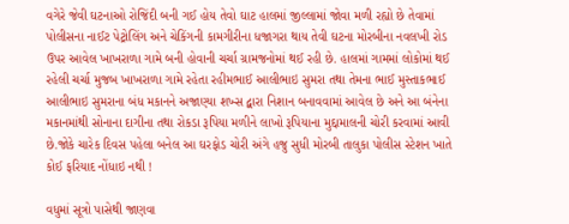વગેરે જેવી ઘટનાઓ રોજિંદી બની ગઈ હોય તેવો ઘાટ હાલમાં જીલ્લામાં જોવા મળી રહ્યો છે તેવામાં પોલીસના નાઈટ પેટ્રોલિંગ અને ચેકિંગની કામગીરીના ધજાગરા થાય તેવી ઘટના મોરબીના નવલખી રોડ ઉપર આવેલ ખાખરાળા ગામે બની હોવાની ચર્ચા ગ્રામજનોમાં થઈ રહી છે. હાલમાં ગામમાં લોકોમાં થઈ રહેલી ચર્ચા મુજબ ખાખરાળા ગામે રહેતા રહીમભાઈ આલીભાઇ સુમરા તથા તેમના ભાઈ મુસ્તાકભાઈ આલીભાઇ સુમરાના બંધ મકાનને અજાણ્યા શખ્સ દ્વારા નિશાન બનાવવામાં આવેલ છે અને આ બંનેના મકાનમાંથી સોનાના દાગીના તથા રોકડા રૂપિયા મળીને લાખો રૂપિયાના મુદ્દામાલની ચોરી કરવામાં આવી છે.જોકે ચારેક દિવસ પહેલા બનેલ આ ઘરફોડ ચોરી અંગે હજુ સુધી મોરબી તાલુકા પોલીસ સ્ટેશન ખાતે કોઈ ફરિયાદ નોંધાઇ નથી !

વધુમાં સૂત્રો પાસેથી જાણવા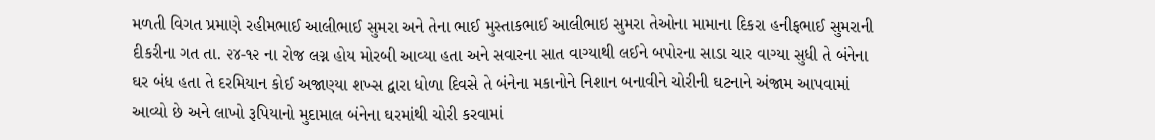મળતી વિગત પ્રમાણે રહીમભાઈ આલીભાઈ સુમરા અને તેના ભાઈ મુસ્તાકભાઈ આલીભાઇ સુમરા તેઓના મામાના દિકરા હનીફભાઈ સુમરાની દીકરીના ગત તા. ૨૪-૧૨ ના રોજ લગ્ન હોય મોરબી આવ્યા હતા અને સવારના સાત વાગ્યાથી લઈને બપોરના સાડા ચાર વાગ્યા સુધી તે બંનેના ઘર બંધ હતા તે દરમિયાન કોઈ અજાણ્યા શખ્સ દ્વારા ધોળા દિવસે તે બંનેના મકાનોને નિશાન બનાવીને ચોરીની ઘટનાને અંજામ આપવામાં આવ્યો છે અને લાખો રૂપિયાનો મુદામાલ બંનેના ઘરમાંથી ચોરી કરવામાં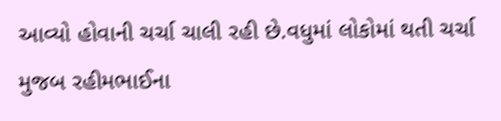આવ્યો હોવાની ચર્ચા ચાલી રહી છે.વધુમાં લોકોમાં થતી ચર્ચા મુજબ રહીમભાઈના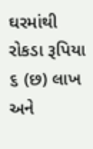ઘરમાંથી રોકડા રૂપિયા ૬ (છ) લાખ અને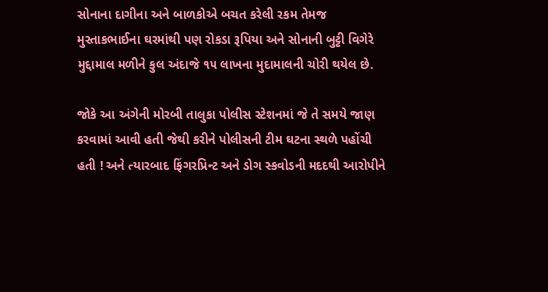સોનાના દાગીના અને બાળકોએ બચત કરેલી રકમ તેમજ મુસ્તાકભાઈના ઘરમાંથી પણ રોકડા રૂપિયા અને સોનાની બુટ્ટી વિગેરે મુદ્દામાલ મળીને કુલ અંદાજે ૧૫ લાખના મુદામાલની ચોરી થયેલ છે.

જોકે આ અંગેની મોરબી તાલુકા પોલીસ સ્ટેશનમાં જે તે સમયે જાણ કરવામાં આવી હતી જેથી કરીને પોલીસની ટીમ ઘટના સ્થળે પહોંચી હતી ! અને ત્યારબાદ ફિંગરપ્રિન્ટ અને ડોગ સ્કવોડની મદદથી આરોપીને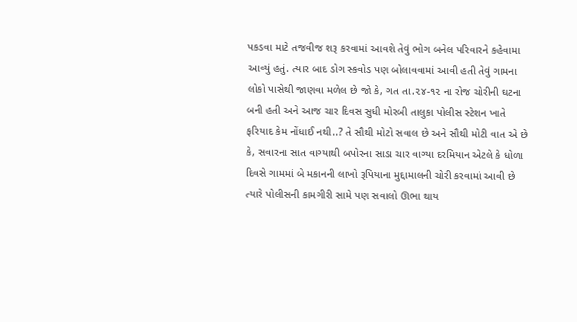પકડવા માટે તજવીજ શરૂ કરવામાં આવશે તેવું ભોગ બનેલ પરિવારને કહેવામા આવ્યું હતું. ત્યાર બાદ ડોગ સ્કવોડ પણ બોલાવવામાં આવી હતી તેવું ગામના લોકો પાસેથી જાણવા મળેલ છે જો કે, ગત તા.૨૪-૧૨ ના રોજ ચોરીની ઘટના બની હતી અને આજ ચાર દિવસ સુધી મોરબી તાલુકા પોલીસ સ્ટેશન ખાતે ફરિયાદ કેમ નોંધાઈ નથી..? તે સૌથી મોટો સવાલ છે અને સૌથી મોટી વાત એ છે કે, સવારના સાત વાગ્યાથી બપોરના સાડા ચાર વાગ્યા દરમિયાન એટલે કે ધોળા દિવસે ગામમાં બે મકાનની લાખો રૂપિયાના મુદ્દામાલની ચોરી કરવામાં આવી છે ત્યારે પોલીસની કામગીરી સામે પણ સવાલો ઊભા થાય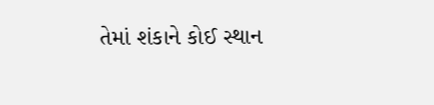તેમાં શંકાને કોઈ સ્થાન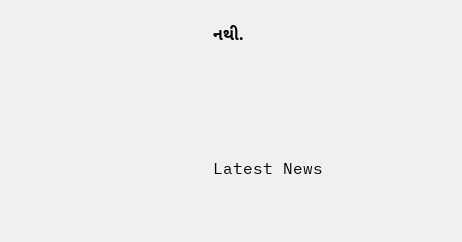નથી.






Latest News